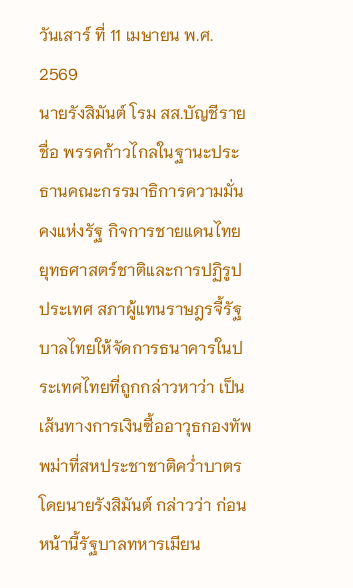วันเสาร์ ที่ 11 เมษายน พ.ศ. 2569
นายรังสิมันต์ โรม สส.บัญชีรายชื่อ พรรคก้าวไกลในฐานะประธานคณะกรรมาธิการความมั่นคงแห่งรัฐ กิจการชายแดนไทย ยุทธศาสตร์ชาติและการปฏิรูปประเทศ สภาผู้แทนราษฎรจี้รัฐบาลไทยให้จัดการธนาคารในประเทศไทยที่ถูกกล่าวหาว่า เป็นเส้นทางการเงินซื้ออาวุธกองทัพพม่าที่สหประชาชาติคว่ำบาตร
โดยนายรังสิมันต์ กล่าวว่า ก่อนหน้านี้รัฐบาลทหารเมียน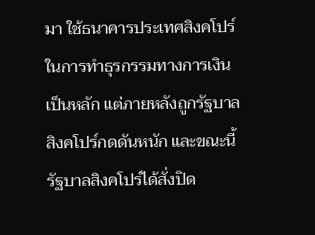มา ใช้ธนาคารประเทศสิงคโปร์ในการทำธุรกรรมทางการเงินเป็นหลัก แต่ภายหลังถูกรัฐบาลสิงคโปร์กดดันหนัก และขณะนี้รัฐบาลสิงคโปร์ได้สั่งปิด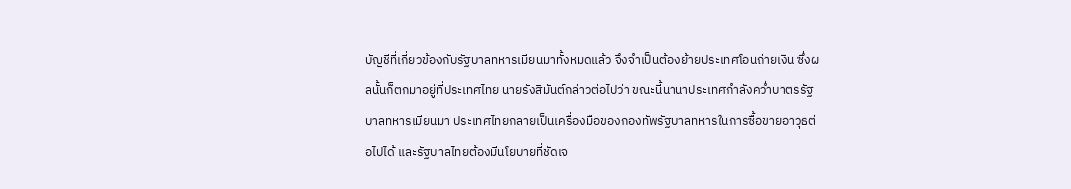บัญชีที่เกี่ยวข้องกับรัฐบาลทหารเมียนมาทั้งหมดแล้ว จึงจำเป็นต้องย้ายประเทศโอนถ่ายเงิน ซึ่งผลนั้นก็ตกมาอยู่ที่ประเทศไทย นายรังสิมันต์กล่าวต่อไปว่า ขณะนี้นานาประเทศกำลังคว่ำบาตรรัฐบาลทหารเมียนมา ประเทศไทยกลายเป็นเครื่องมือของกองทัพรัฐบาลทหารในการซื้อขายอาวุธต่อไปได้ และรัฐบาลไทยต้องมีนโยบายที่ชัดเจ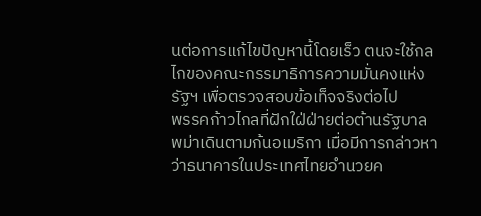นต่อการแก้ไขปัญหานี้โดยเร็ว ตนจะใช้กลไกของคณะกรรมาธิการความมั่นคงแห่งรัฐฯ เพื่อตรวจสอบข้อเท็จจริงต่อไป
พรรคก้าวไกลที่ฝักใฝ่ฝ่ายต่อต้านรัฐบาลพม่าเดินตามก้นอเมริกา เมื่อมีการกล่าวหาว่าธนาคารในประเทศไทยอำนวยค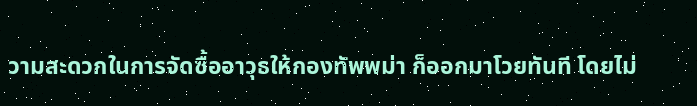วามสะดวกในการจัดซื้ออาวุธให้กองทัพพม่า ก็ออกมาโวยทันที โดยไม่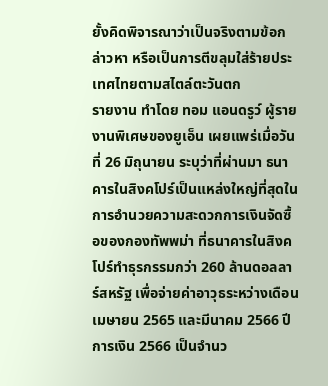ยั้งคิดพิจารณาว่าเป็นจริงตามข้อกล่าวหา หรือเป็นการตีขลุมใส่ร้ายประเทศไทยตามสไตล์ตะวันตก
รายงาน ทำโดย ทอม แอนดรูว์ ผู้รายงานพิเศษของยูเอ็น เผยแพร่เมื่อวันที่ 26 มิถุนายน ระบุว่าที่ผ่านมา ธนาคารในสิงคโปร์เป็นแหล่งใหญ่ที่สุดในการอำนวยความสะดวกการเงินจัดซื้อของกองทัพพม่า ที่ธนาคารในสิงคโปร์ทำธุรกรรมกว่า 260 ล้านดอลลาร์สหรัฐ เพื่อจ่ายค่าอาวุธระหว่างเดือนเมษายน 2565 และมีนาคม 2566 ปีการเงิน 2566 เป็นจำนว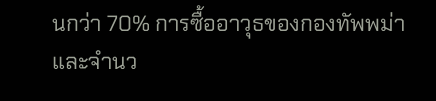นกว่า 70% การซื้ออาวุธของกองทัพพม่า และจำนว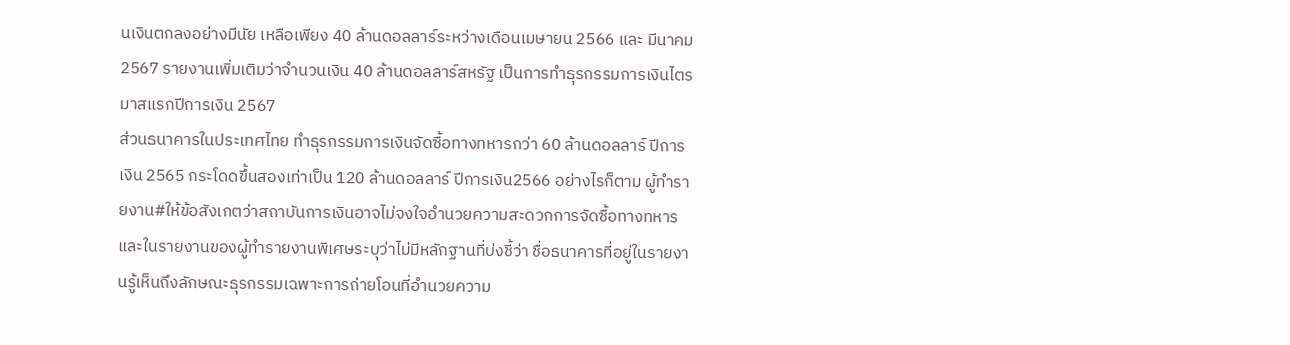นเงินตกลงอย่างมีนัย เหลือเพียง 40 ล้านดอลลาร์ระหว่างเดือนเมษายน 2566 และ มีนาคม 2567 รายงานเพิ่มเติมว่าจำนวนเงิน 40 ล้านดอลลาร์สหรัฐ เป็นการทำธุรกรรมการเงินไตรมาสแรกปีการเงิน 2567
ส่วนธนาคารในประเทศไทย ทำธุรกรรมการเงินจัดซื้อทางทหารกว่า 60 ล้านดอลลาร์ ปีการเงิน 2565 กระโดดขึ้นสองเท่าเป็น 120 ล้านดอลลาร์ ปีการเงิน2566 อย่างไรก็ตาม ผู้ทำรายงาน#ให้ข้อสังเกตว่าสถาบันการเงินอาจไม่จงใจอำนวยความสะดวกการจัดซื้อทางทหาร และในรายงานของผู้ทำรายงานพิเศษระบุว่าไม่มีหลักฐานที่บ่งชี้ว่า ชื่อธนาคารที่อยู่ในรายงานรู้เห็นถึงลักษณะธุรกรรมเฉพาะการถ่ายโอนที่อำนวยความ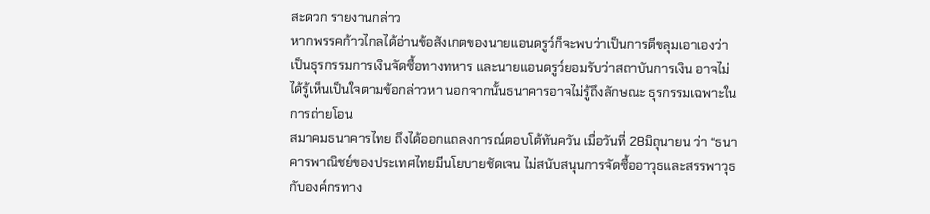สะดวก รายงานกล่าว
หากพรรคก้าวไกลได้อ่านข้อสังเกตของนายแอนดรูว์ก็จะพบว่าเป็นการตีขลุมเอาเองว่า เป็นธุรกรรมการเงินจัดซื้อทางทหาร และนายแอนดรูว์ยอมรับว่าสถาบันการเงิน อาจไม่ได้รู้เห็นเป็นใจตามข้อกล่าวหา นอกจากนั้นธนาคารอาจไม่รู้ถึงลักษณะ ธุรกรรมเฉพาะในการถ่ายโอน
สมาคมธนาคารไทย ถึงได้ออกแถลงการณ์ตอบโต้ทันควัน เมื่อวันที่ 28มิถุนายน ว่า “ธนาคารพาณิชย์ของประเทศไทยมีนโยบายชัดเจน ไม่สนับสนุนการจัดซื้ออาวุธและสรรพาวุธกับองค์กรทาง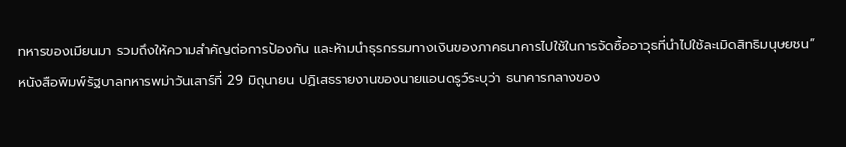ทหารของเมียนมา รวมถึงให้ความสำคัญต่อการป้องกัน และห้ามนำธุรกรรมทางเงินของภาคธนาคารไปใช้ในการจัดซื้ออาวุธที่นำไปใช้ละเมิดสิทธิมนุษยชน”
หนังสือพิมพ์รัฐบาลทหารพม่าวันเสาร์ที่ 29 มิถุนายน ปฏิเสธรายงานของนายแอนดรูว์ระบุว่า ธนาคารกลางของ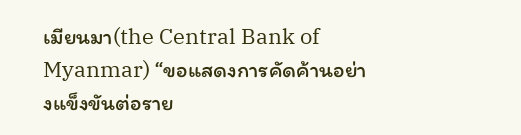เมียนมา(the Central Bank of Myanmar) “ขอแสดงการคัดค้านอย่างแข็งขันต่อราย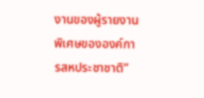งานของผู้รายงานพิเศษขององค์การสหประชาชาติ”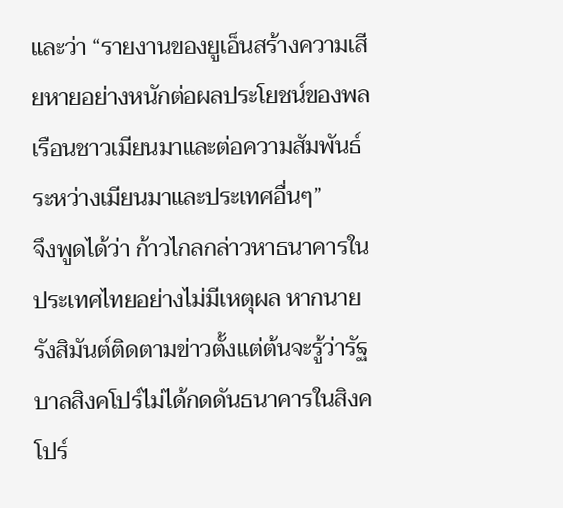และว่า “รายงานของยูเอ็นสร้างความเสียหายอย่างหนักต่อผลประโยชน์ของพลเรือนชาวเมียนมาและต่อความสัมพันธ์ระหว่างเมียนมาและประเทศอื่นๆ”
จึงพูดได้ว่า ก้าวไกลกล่าวหาธนาคารในประเทศไทยอย่างไม่มีเหตุผล หากนายรังสิมันต์ติดตามข่าวตั้งแต่ต้นจะรู้ว่ารัฐบาลสิงคโปร์ไม่ได้กดดันธนาคารในสิงคโปร์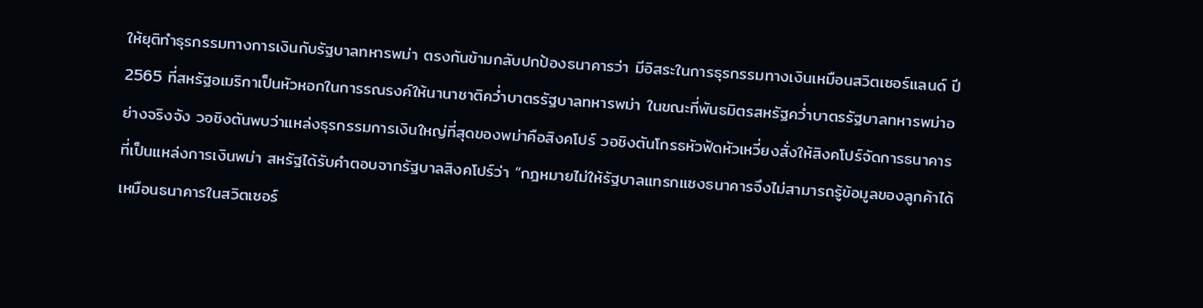ให้ยุติทำธุรกรรมทางการเงินกับรัฐบาลทหารพม่า ตรงกันข้ามกลับปกป้องธนาคารว่า มีอิสระในการธุรกรรมทางเงินเหมือนสวิตเซอร์แลนด์ ปี 2565 ที่สหรัฐอเมริกาเป็นหัวหอกในการรณรงค์ให้นานาชาติคว่ำบาตรรัฐบาลทหารพม่า ในขณะที่พันธมิตรสหรัฐคว่ำบาตรรัฐบาลทหารพม่าอย่างจริงจัง วอชิงตันพบว่าแหล่งธุรกรรมการเงินใหญ่ที่สุดของพม่าคือสิงคโปร์ วอชิงตันโกรธหัวฟัดหัวเหวี่ยงสั่งให้สิงคโปร์จัดการธนาคารที่เป็นแหล่งการเงินพม่า สหรัฐได้รับคำตอบจากรัฐบาลสิงคโปร์ว่า “กฎหมายไม่ให้รัฐบาลแทรกแซงธนาคารจึงไม่สามารถรู้ข้อมูลของลูกค้าได้เหมือนธนาคารในสวิตเซอร์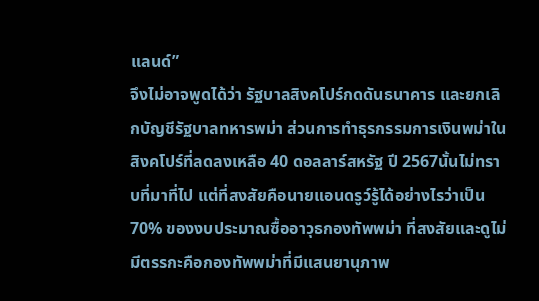แลนด์”
จึงไม่อาจพูดได้ว่า รัฐบาลสิงคโปร์กดดันธนาคาร และยกเลิกบัญชีรัฐบาลทหารพม่า ส่วนการทำธุรกรรมการเงินพม่าในสิงคโปร์ที่ลดลงเหลือ 40 ดอลลาร์สหรัฐ ปี 2567นั้นไม่ทราบที่มาที่ไป แต่ที่สงสัยคือนายแอนดรูว์รู้ได้อย่างไรว่าเป็น 70% ของงบประมาณซื้ออาวุธกองทัพพม่า ที่สงสัยและดูไม่มีตรรกะคือกองทัพพม่าที่มีแสนยานุภาพ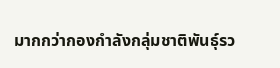มากกว่ากองกำลังกลุ่มชาติพันธุ์รว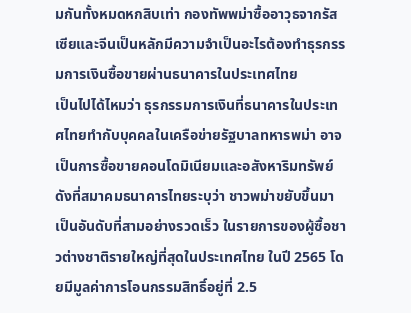มกันทั้งหมดหกสิบเท่า กองทัพพม่าซื้ออาวุธจากรัสเซียและจีนเป็นหลักมีความจำเป็นอะไรต้องทำธุรกรรมการเงินซื้อขายผ่านธนาคารในประเทศไทย
เป็นไปได้ไหมว่า ธุรกรรมการเงินที่ธนาคารในประเทศไทยทำกับบุคคลในเครือข่ายรัฐบาลทหารพม่า อาจเป็นการซื้อขายคอนโดมิเนียมและอสังหาริมทรัพย์ ดังที่สมาคมธนาคารไทยระบุว่า ชาวพม่าขยับขึ้นมาเป็นอันดับที่สามอย่างรวดเร็ว ในรายการของผู้ซื้อชาวต่างชาติรายใหญ่ที่สุดในประเทศไทย ในปี 2565 โดยมีมูลค่าการโอนกรรมสิทธิ์อยู่ที่ 2.5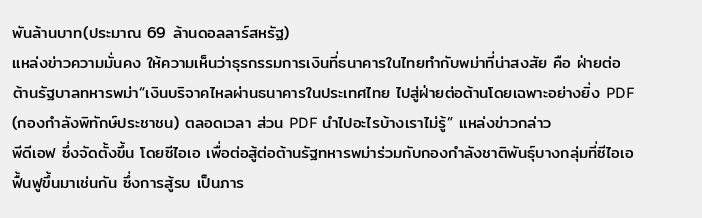พันล้านบาท(ประมาณ 69 ล้านดอลลาร์สหรัฐ)
แหล่งข่าวความมั่นคง ให้ความเห็นว่าธุรกรรมการเงินที่ธนาคารในไทยทำกับพม่าที่น่าสงสัย คือ ฝ่ายต่อต้านรัฐบาลทหารพม่า“เงินบริจาคไหลผ่านธนาคารในประเทศไทย ไปสู่ฝ่ายต่อต้านโดยเฉพาะอย่างยิ่ง PDF (กองกำลังพิทักษ์ประชาชน) ตลอดเวลา ส่วน PDF นำไปอะไรบ้างเราไม่รู้” แหล่งข่าวกล่าว
พีดีเอฟ ซึ่งจัดตั้งขึ้น โดยซีไอเอ เพื่อต่อสู้ต่อต้านรัฐทหารพม่าร่วมกับกองกำลังชาติพันธุ์บางกลุ่มที่ซีไอเอฟื้นฟูขึ้นมาเช่นกัน ซึ่งการสู้รบ เป็นภาร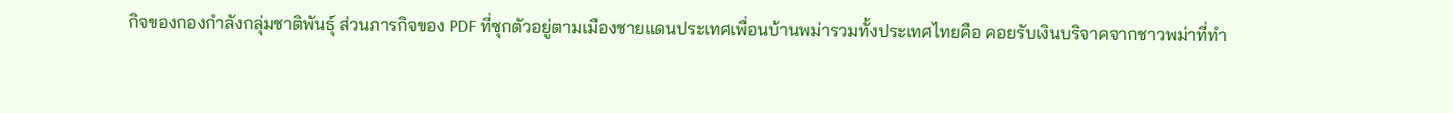กิจของกองกำลังกลุ่มชาติพันธุ์ ส่วนภารกิจของ PDF ที่ซุกตัวอยู่ตามเมืองชายแดนประเทศเพื่อนบ้านพม่ารวมทั้งประเทศไทยคือ คอยรับเงินบริจาคจากชาวพม่าที่ทำ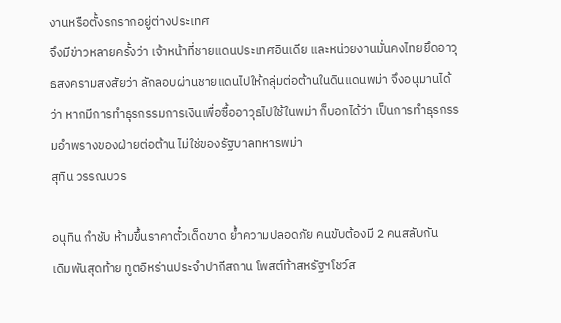งานหรือตั้งรกรากอยู่ต่างประเทศ
จึงมีข่าวหลายครั้งว่า เจ้าหน้าที่ชายแดนประเทศอินเดีย และหน่วยงานมั่นคงไทยยึดอาวุธสงครามสงสัยว่า ลักลอบผ่านชายแดนไปให้กลุ่มต่อต้านในดินแดนพม่า จึงอนุมานได้ว่า หากมีการทำธุรกรรมการเงินเพื่อซื้ออาวุธไปใช้ในพม่า ก็บอกได้ว่า เป็นการทำธุรกรรมอำพรางของฝ่ายต่อต้าน ไม่ใช่ของรัฐบาลทหารพม่า
สุทิน วรรณบวร

อนุทิน กำชับ ห้ามขึ้นราคาตั๋วเด็ดขาด ย้ำความปลอดภัย คนขับต้องมี 2 คนสลับกัน
เดิมพันสุดท้าย ทูตอิหร่านประจำปากีสถาน โพสต์ท้าสหรัฐฯโชว์ส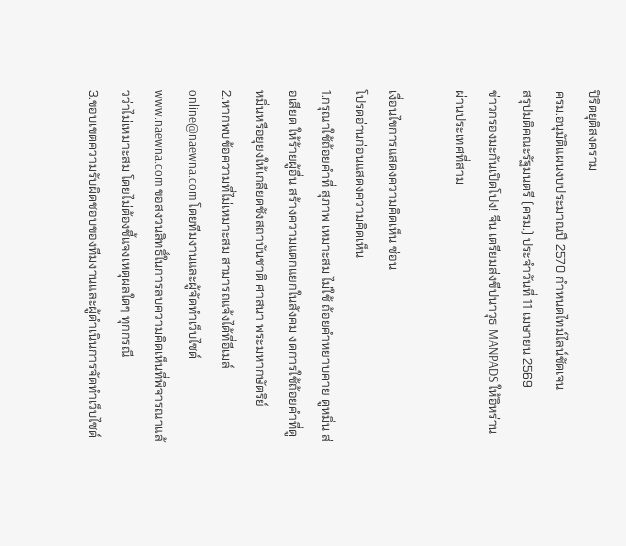ปิริตยุติสงคราม
ครม.อนุมัติแผนงบประมาณปี 2570 กำหนดไทม์ไลน์ชัดเจน
สรุปมติคณะรัฐมนตรี (ครม.) ประจำวันที่ 11 เมษายน 2569
ข่าวกรองมะกันเปิดโปง! จีน เตรียมส่งขีปนาวุธ MANPADS ให้อิหร่านผ่านประเทศที่สาม

เงื่อนไขการแสดงความคิดเห็น ซ่อน
โปรดอ่านก่อนแสดงความคิดเห็น
1.กรุณาใช้ถ้อยคำที่ สุภาพ เหมาะสม ไม่ใช้ ถ้อยคำหยาบคาย ดูหมิ่น ส่อเสียด ให้ร้ายผู้อื่น สร้างความแตกแยกในสังคม งดการใช้ถ้อยคำที่ดูหมิ่นหรือยุยงให้เกลียดชังสถาบันชาติ ศาสนา พระมหากษัตริย์
2.หากพบข้อความที่ไม่เหมาะสม สามารถแจ้งได้ที่อีเมล์ online@naewna.com โดยทีมงานและผู้จัดทำเว็บไซด์ www.naewna.com ขอสงวนสิทธิ์ในการลบความคิดเห็นที่พิจารณาแล้วว่าไม่เหมาะสม โดยไม่ต้องชี้แจงเหตุผลใดๆ ทุกกรณี
3.ขอบเขตความรับผิดชอบของทีมงานและผู้ดำเนินการจัดทำเว็บไซด์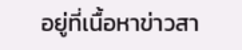อยู่ที่เนื้อหาข่าวสา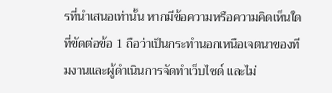รที่นำเสนอเท่านั้น หากมีข้อความหรือความคิดเห็นใดที่ขัดต่อข้อ 1 ถือว่าเป็นกระทำนอกเหนือเจตนาของทีมงานและผู้ดำเนินการจัดทำเว็บไซด์ และไม่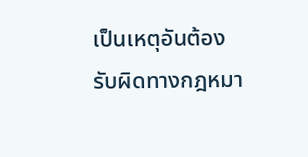เป็นเหตุอันต้องรับผิดทางกฎหมา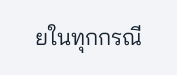ยในทุกกรณี